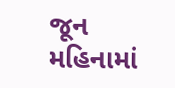જૂન મહિનામાં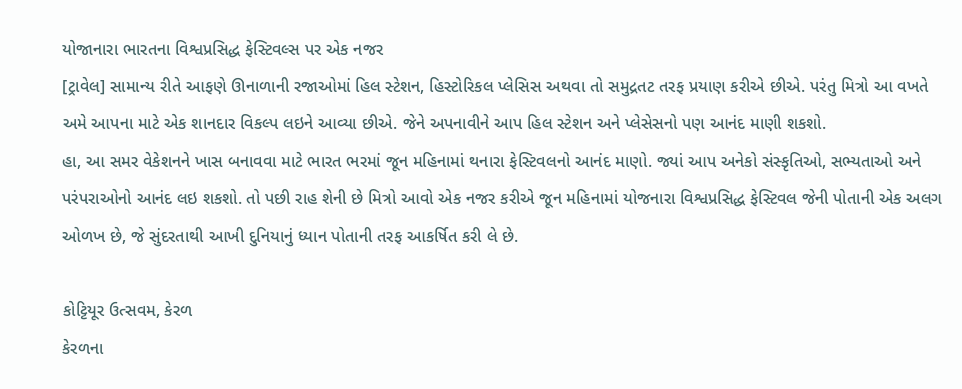યોજાનારા ભારતના વિશ્વપ્રસિદ્ધ ફેસ્ટિવલ્સ પર એક નજર
[ટ્રાવેલ] સામાન્ય રીતે આફણે ઊનાળાની રજાઓમાં હિલ સ્ટેશન, હિસ્ટોરિકલ પ્લેસિસ અથવા તો સમુદ્રતટ તરફ પ્રયાણ કરીએ છીએ. પરંતુ મિત્રો આ વખતે અમે આપના માટે એક શાનદાર વિકલ્પ લઇને આવ્યા છીએ. જેને અપનાવીને આપ હિલ સ્ટેશન અને પ્લેસેસનો પણ આનંદ માણી શકશો.
હા, આ સમર વેકેશનને ખાસ બનાવવા માટે ભારત ભરમાં જૂન મહિનામાં થનારા ફેસ્ટિવલનો આનંદ માણો. જ્યાં આપ અનેકો સંસ્કૃતિઓ, સભ્યતાઓ અને પરંપરાઓનો આનંદ લઇ શકશો. તો પછી રાહ શેની છે મિત્રો આવો એક નજર કરીએ જૂન મહિનામાં યોજનારા વિશ્વપ્રસિદ્ધ ફેસ્ટિવલ જેની પોતાની એક અલગ ઓળખ છે, જે સુંદરતાથી આખી દુનિયાનું ધ્યાન પોતાની તરફ આકર્ષિત કરી લે છે.

કોટ્ટિયૂર ઉત્સવમ, કેરળ
કેરળના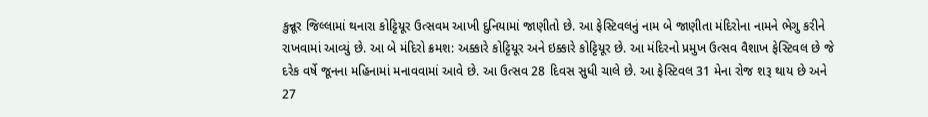કુન્નૂર જિલ્લામાં થનારા કોટ્ટિયૂર ઉત્સવમ આખી દુનિયામાં જાણીતો છે. આ ફેસ્ટિવલનું નામ બે જાણીતા મંદિરોના નામને ભેગુ કરીને રાખવામાં આવ્યું છે. આ બે મંદિરો ક્રમશ: અક્કારે કોટ્ટિયૂર અને ઇક્કારે કોટ્ટિયૂર છે. આ મંદિરનો પ્રમુખ ઉત્સવ વૈશાખ ફેસ્ટિવલ છે જે દરેક વર્ષે જૂનના મહિનામાં મનાવવામાં આવે છે. આ ઉત્સવ 28 દિવસ સુધી ચાલે છે. આ ફેસ્ટિવલ 31 મેના રોજ શરૂ થાય છે અને 27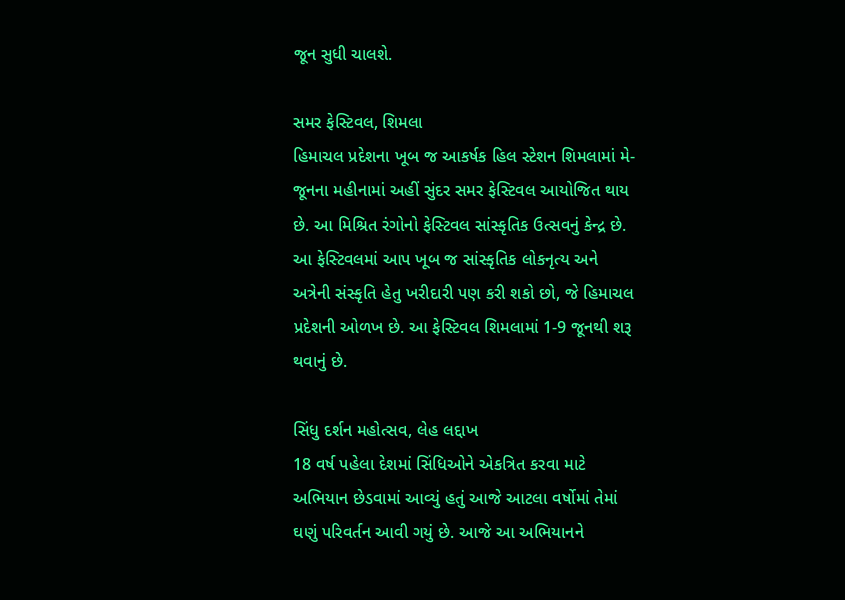જૂન સુધી ચાલશે.

સમર ફેસ્ટિવલ, શિમલા
હિમાચલ પ્રદેશના ખૂબ જ આકર્ષક હિલ સ્ટેશન શિમલામાં મે-જૂનના મહીનામાં અહીં સુંદર સમર ફેસ્ટિવલ આયોજિત થાય છે. આ મિશ્રિત રંગોનો ફેસ્ટિવલ સાંસ્કૃતિક ઉત્સવનું કેન્દ્ર છે. આ ફેસ્ટિવલમાં આપ ખૂબ જ સાંસ્કૃતિક લોકનૃત્ય અને અત્રેની સંસ્કૃતિ હેતુ ખરીદારી પણ કરી શકો છો, જે હિમાચલ પ્રદેશની ઓળખ છે. આ ફેસ્ટિવલ શિમલામાં 1-9 જૂનથી શરૂ થવાનું છે.

સિંધુ દર્શન મહોત્સવ, લેહ લદ્દાખ
18 વર્ષ પહેલા દેશમાં સિંધિઓને એકત્રિત કરવા માટે અભિયાન છેડવામાં આવ્યું હતું આજે આટલા વર્ષોમાં તેમાં ઘણું પરિવર્તન આવી ગયું છે. આજે આ અભિયાનને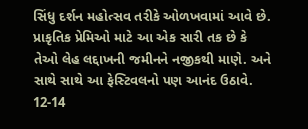સિંધુ દર્શન મહોત્સવ તરીકે ઓળખવામાં આવે છે. પ્રાકૃતિક પ્રેમિઓ માટે આ એક સારી તક છે કે તેઓ લેહ લદ્દાખની જમીનને નજીકથી માણે. અને સાથે સાથે આ ફેસ્ટિવલનો પણ આનંદ ઉઠાવે. 12-14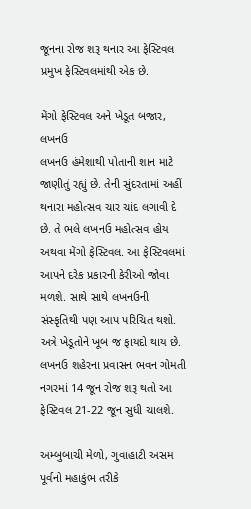જૂનના રોજ શરૂ થનાર આ ફેસ્ટિવલ પ્રમુખ ફેસ્ટિવલમાંથી એક છે.

મેંગો ફેસ્ટિવલ અને ખેડૂત બજાર, લખનઉ
લખનઉ હંમેશાથી પોતાની શાન માટે જાણીતું રહ્યું છે. તેની સુંદરતામાં અહીં થનારા મહોત્સવ ચાર ચાંદ લગાવી દે છે. તે ભલે લખનઉ મહોત્સવ હોય અથવા મેંગો ફેસ્ટિવલ. આ ફેસ્ટિવલમાં આપને દરેક પ્રકારની કેરીઓ જોવા મળશે. સાથે સાથે લખનઉની સંસ્કૃતિથી પણ આપ પરિચિત થશો. અત્રે ખેડૂતોને ખૂબ જ ફાયદો થાય છે. લખનઉ શહેરના પ્રવાસન ભવન ગોમતી નગરમાં 14 જૂન રોજ શરૂ થતો આ ફેસ્ટિવલ 21-22 જૂન સુધી ચાલશે.

અમ્બુબાચી મેળો, ગુવાહાટી અસમ
પૂર્વનો મહાકુંભ તરીકે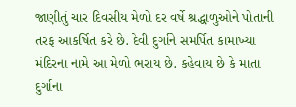જાણીતું ચાર દિવસીય મેળો દર વર્ષે શ્રદ્ધાળુઓને પોતાની તરફ આકર્ષિત કરે છે. દેવી દુર્ગાને સમર્પિત કામાખ્યા મંદિરના નામે આ મેળો ભરાય છે. કહેવાય છે કે માતા દુર્ગાના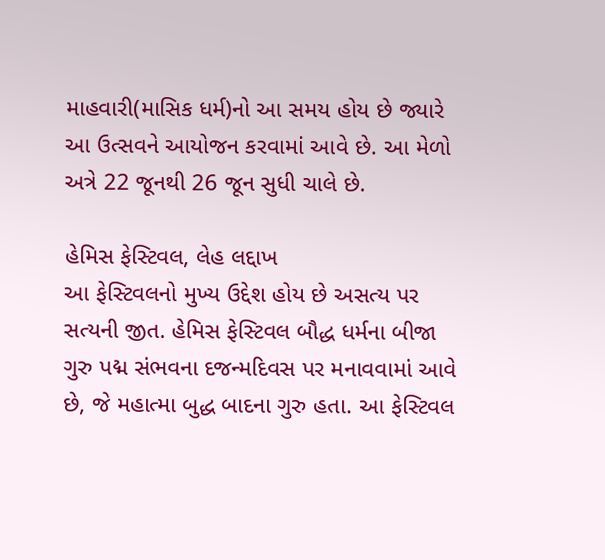માહવારી(માસિક ધર્મ)નો આ સમય હોય છે જ્યારે આ ઉત્સવને આયોજન કરવામાં આવે છે. આ મેળો અત્રે 22 જૂનથી 26 જૂન સુધી ચાલે છે.

હેમિસ ફેસ્ટિવલ, લેહ લદ્દાખ
આ ફેસ્ટિવલનો મુખ્ય ઉદ્દેશ હોય છે અસત્ય પર સત્યની જીત. હેમિસ ફેસ્ટિવલ બૌદ્ધ ધર્મના બીજા ગુરુ પદ્મ સંભવના દજન્મદિવસ પર મનાવવામાં આવે છે, જે મહાત્મા બુદ્ધ બાદના ગુરુ હતા. આ ફેસ્ટિવલ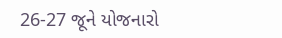26-27 જૂને યોજનારો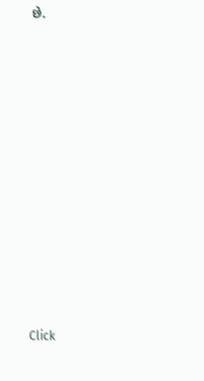છે.












Click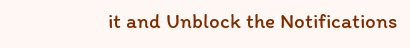it and Unblock the Notifications